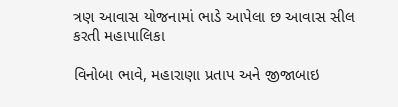ત્રણ આવાસ યોજનામાં ભાડે આપેલા છ આવાસ સીલ કરતી મહાપાલિકા

વિનોબા ભાવે, મહારાણા પ્રતાપ અને જીજાબાઇ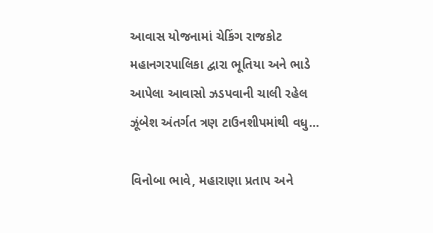આવાસ યોજનામાં ચેકિંગ રાજકોટ મહાનગરપાલિકા દ્વારા ભૂતિયા અને ભાડે આપેલા આવાસો ઝડપવાની ચાલી રહેલ ઝૂંબેશ અંતર્ગત ત્રણ ટાઉનશીપમાંથી વધુ…

વિનોબા ભાવે, મહારાણા પ્રતાપ અને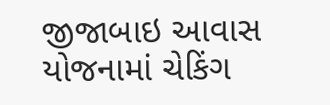જીજાબાઇ આવાસ યોજનામાં ચેકિંગ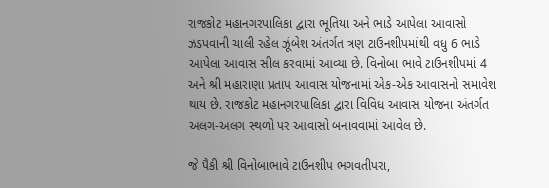રાજકોટ મહાનગરપાલિકા દ્વારા ભૂતિયા અને ભાડે આપેલા આવાસો ઝડપવાની ચાલી રહેલ ઝૂંબેશ અંતર્ગત ત્રણ ટાઉનશીપમાંથી વધુ 6 ભાડે આપેલા આવાસ સીલ કરવામાં આવ્યા છે. વિનોબા ભાવે ટાઉનશીપમાં 4 અને શ્રી મહારાણા પ્રતાપ આવાસ યોજનામાં એક-એક આવાસનો સમાવેશ થાય છે. રાજકોટ મહાનગરપાલિકા દ્વારા વિવિધ આવાસ યોજના અંતર્ગત અલગ-અલગ સ્થળો પર આવાસો બનાવવામાં આવેલ છે.

જે પૈકી શ્રી વિનોબાભાવે ટાઉનશીપ ભગવતીપરા,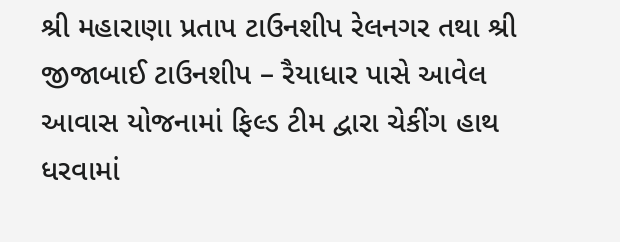શ્રી મહારાણા પ્રતાપ ટાઉનશીપ રેલનગર તથા શ્રી જીજાબાઈ ટાઉનશીપ – રૈયાધાર પાસે આવેલ આવાસ યોજનામાં ફિલ્ડ ટીમ દ્વારા ચેકીંગ હાથ ધરવામાં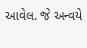આવેલ. જે અન્વયે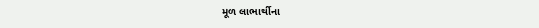મૂળ લાભાર્થીના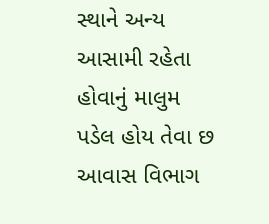સ્થાને અન્ય આસામી રહેતા હોવાનું માલુમ પડેલ હોય તેવા છ આવાસ વિભાગ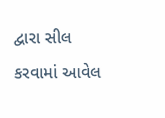દ્વારા સીલ કરવામાં આવેલ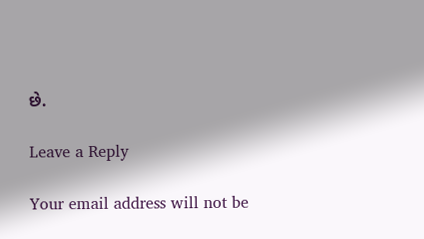છે.

Leave a Reply

Your email address will not be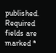published. Required fields are marked *